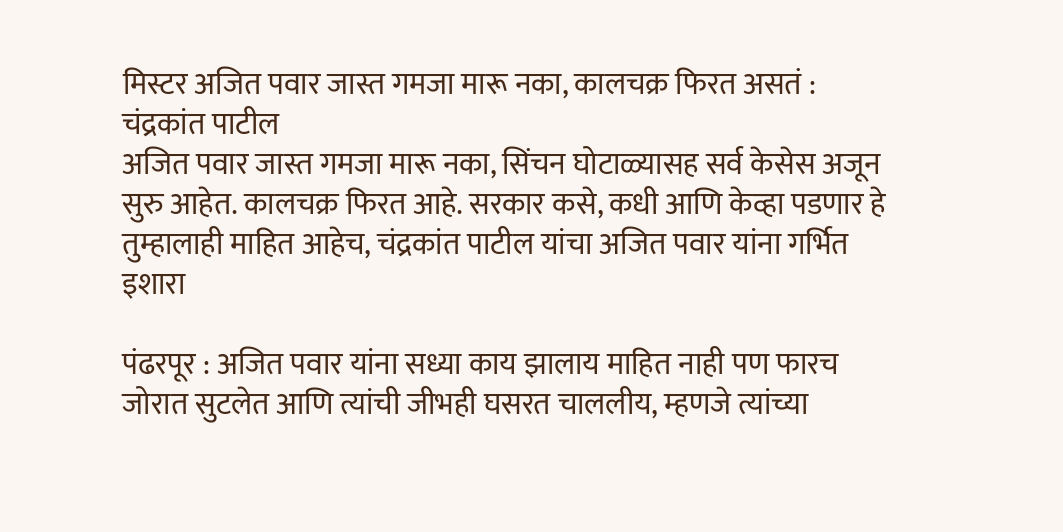मिस्टर अजित पवार जास्त गमजा मारू नका, कालचक्र फिरत असतं : चंद्रकांत पाटील
अजित पवार जास्त गमजा मारू नका, सिंचन घोटाळ्यासह सर्व केसेस अजून सुरु आहेत. कालचक्र फिरत आहे. सरकार कसे, कधी आणि केव्हा पडणार हे तुम्हालाही माहित आहेच, चंद्रकांत पाटील यांचा अजित पवार यांना गर्भित इशारा

पंढरपूर : अजित पवार यांना सध्या काय झालाय माहित नाही पण फारच जोरात सुटलेत आणि त्यांची जीभही घसरत चाललीय, म्हणजे त्यांच्या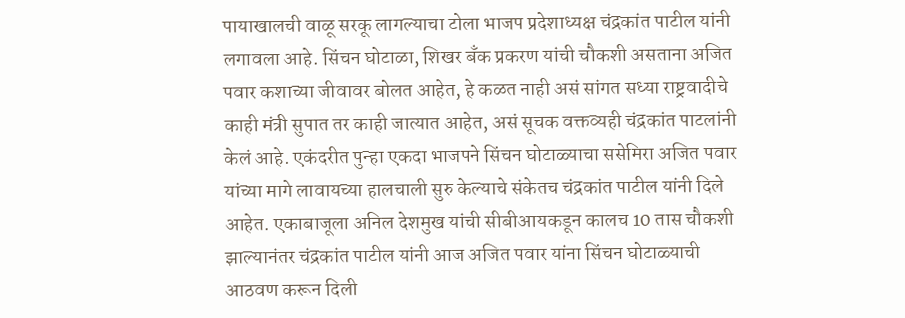पायाखालची वाळू सरकू लागल्याचा टोला भाजप प्रदेशाध्यक्ष चंद्रकांत पाटील यांनी लगावला आहे. सिंचन घोटाळा, शिखर बँक प्रकरण यांची चौकशी असताना अजित पवार कशाच्या जीवावर बोलत आहेत, हे कळत नाही असं सांगत सध्या राष्ट्रवादीचे काही मंत्री सुपात तर काही जात्यात आहेत, असं सूचक वक्तव्यही चंद्रकांत पाटलांनी केलं आहे. एकंदरीत पुन्हा एकदा भाजपने सिंचन घोटाळ्याचा ससेमिरा अजित पवार यांच्या मागे लावायच्या हालचाली सुरु केल्याचे संकेतच चंद्रकांत पाटील यांनी दिले आहेत. एकाबाजूला अनिल देशमुख यांची सीबीआयकडून कालच 10 तास चौकशी झाल्यानंतर चंद्रकांत पाटील यांनी आज अजित पवार यांना सिंचन घोटाळ्याची आठवण करून दिली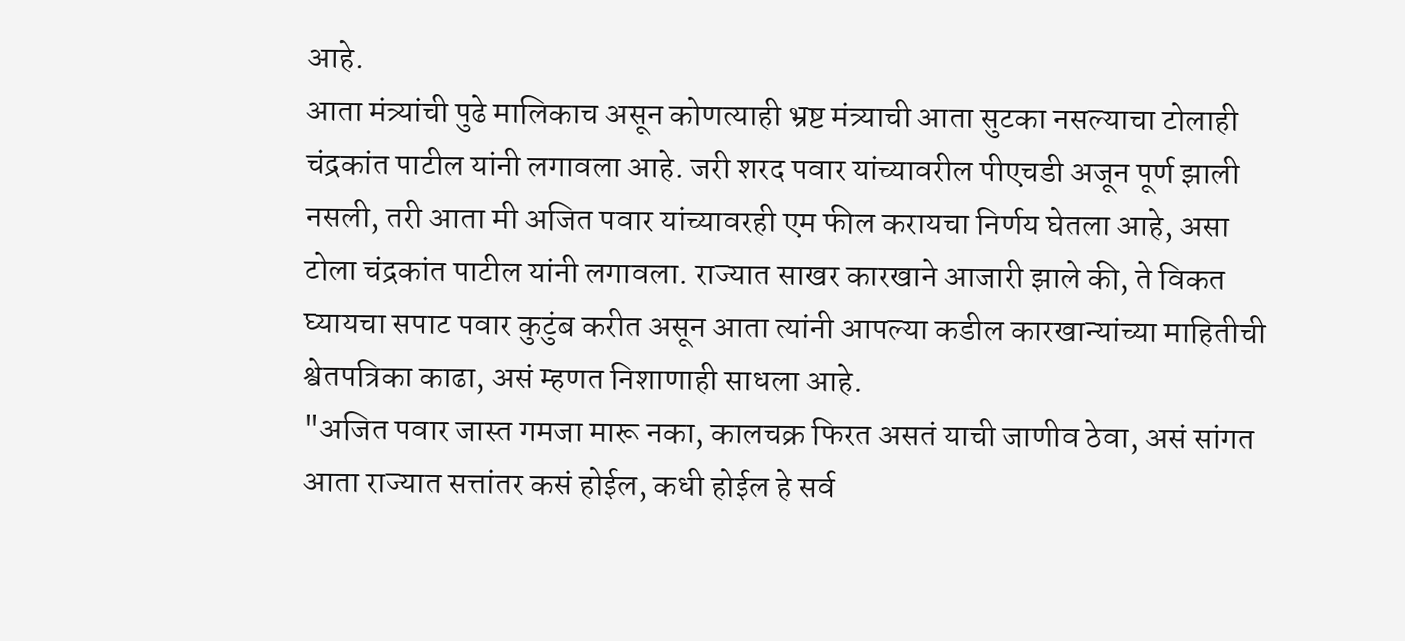आहे.
आता मंत्र्यांची पुढे मालिकाच असून कोणत्याही भ्रष्ट मंत्र्याची आता सुटका नसल्याचा टोलाही चंद्रकांत पाटील यांनी लगावला आहे. जरी शरद पवार यांच्यावरील पीएचडी अजून पूर्ण झाली नसली, तरी आता मी अजित पवार यांच्यावरही एम फील करायचा निर्णय घेतला आहे, असा टोला चंद्रकांत पाटील यांनी लगावला. राज्यात साखर कारखाने आजारी झाले की, ते विकत घ्यायचा सपाट पवार कुटुंब करीत असून आता त्यांनी आपल्या कडील कारखान्यांच्या माहितीची श्वेतपत्रिका काढा, असं म्हणत निशाणाही साधला आहे.
"अजित पवार जास्त गमजा मारू नका, कालचक्र फिरत असतं याची जाणीव ठेवा, असं सांगत आता राज्यात सत्तांतर कसं होईल, कधी होईल हे सर्व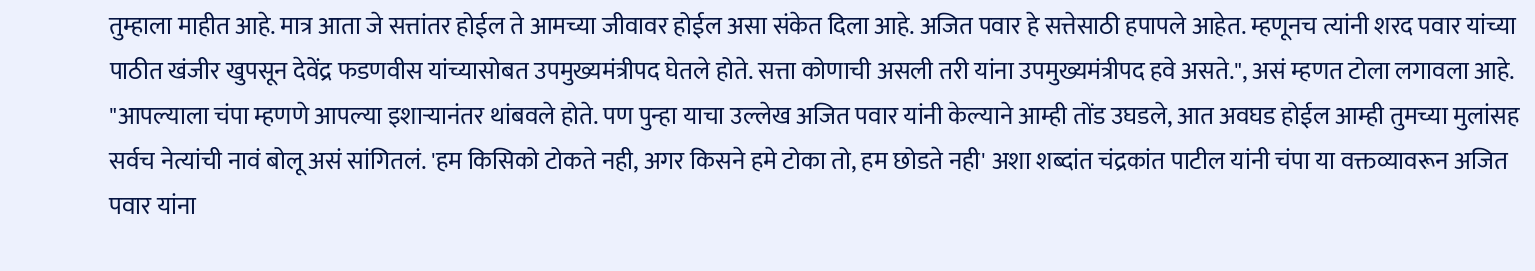तुम्हाला माहीत आहे. मात्र आता जे सत्तांतर होईल ते आमच्या जीवावर होईल असा संकेत दिला आहे. अजित पवार हे सत्तेसाठी हपापले आहेत. म्हणूनच त्यांनी शरद पवार यांच्या पाठीत खंजीर खुपसून देवेंद्र फडणवीस यांच्यासोबत उपमुख्यमंत्रीपद घेतले होते. सत्ता कोणाची असली तरी यांना उपमुख्यमंत्रीपद हवे असते.", असं म्हणत टोला लगावला आहे.
"आपल्याला चंपा म्हणणे आपल्या इशाऱ्यानंतर थांबवले होते. पण पुन्हा याचा उल्लेख अजित पवार यांनी केल्याने आम्ही तोंड उघडले, आत अवघड होईल आम्ही तुमच्या मुलांसह सर्वच नेत्यांची नावं बोलू असं सांगितलं. 'हम किसिको टोकते नही, अगर किसने हमे टोका तो, हम छोडते नही' अशा शब्दांत चंद्रकांत पाटील यांनी चंपा या वक्तव्यावरून अजित पवार यांना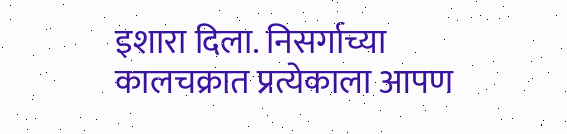इशारा दिला. निसर्गाच्या कालचक्रात प्रत्येकाला आपण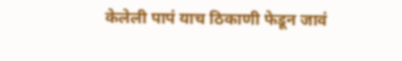केलेली पापं याच ठिकाणी फेडून जावं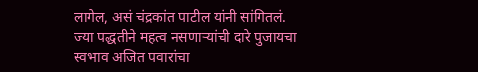लागेल, असं चंद्रकांत पाटील यांनी सांगितलं.
ज्या पद्धतीने महत्व नसणाऱ्यांची दारे पुजायचा स्वभाव अजित पवारांचा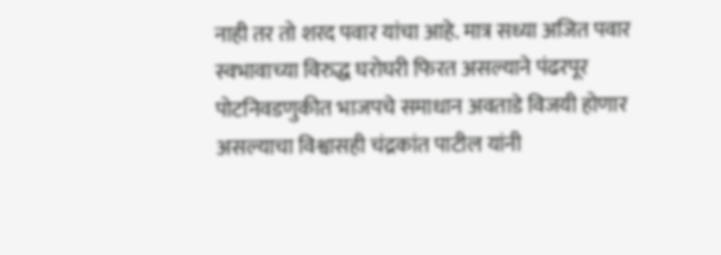नाही तर तो शरद पवार यांचा आहे. मात्र सध्या अजित पवार स्वभावाच्या विरुद्ध घरोघरी फिरत असल्याने पंढरपूर पोटनिवडणुकीत भाजपचे समाधान अवताडे विजयी होणार असल्याचा विश्वासही चंद्रकांत पाटील यांनी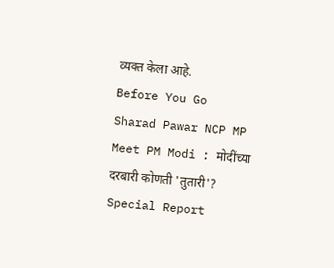व्यक्त केला आहे.
Before You Go
Sharad Pawar NCP MP Meet PM Modi : मोदींच्या दरबारी कोणती 'तुतारी'? Special Report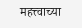महत्त्वाच्या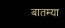बातम्या